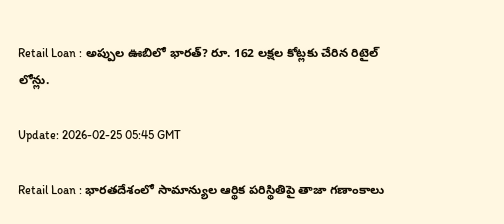Retail Loan : అప్పుల ఊబిలో భారత్? రూ. 162 లక్షల కోట్లకు చేరిన రిటైల్ లోన్లు.

Update: 2026-02-25 05:45 GMT

Retail Loan : భారతదేశంలో సామాన్యుల ఆర్థిక పరిస్థితిపై తాజా గణాంకాలు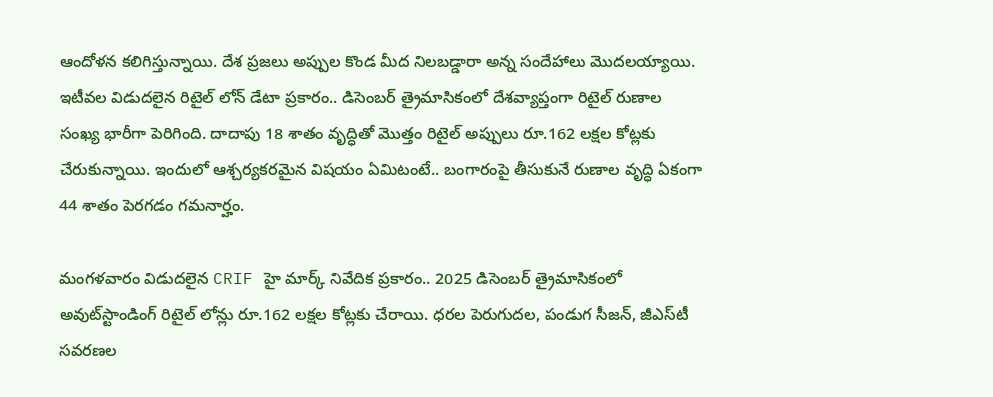ఆందోళన కలిగిస్తున్నాయి. దేశ ప్రజలు అప్పుల కొండ మీద నిలబడ్డారా అన్న సందేహాలు మొదలయ్యాయి. ఇటీవల విడుదలైన రిటైల్ లోన్ డేటా ప్రకారం.. డిసెంబర్ త్రైమాసికంలో దేశవ్యాప్తంగా రిటైల్ రుణాల సంఖ్య భారీగా పెరిగింది. దాదాపు 18 శాతం వృద్ధితో మొత్తం రిటైల్ అప్పులు రూ.162 లక్షల కోట్లకు చేరుకున్నాయి. ఇందులో ఆశ్చర్యకరమైన విషయం ఏమిటంటే.. బంగారంపై తీసుకునే రుణాల వృద్ధి ఏకంగా 44 శాతం పెరగడం గమనార్హం.

మంగళవారం విడుదలైన CRIF హై మార్క్ నివేదిక ప్రకారం.. 2025 డిసెంబర్ త్రైమాసికంలో అవుట్‌స్టాండింగ్ రిటైల్ లోన్లు రూ.162 లక్షల కోట్లకు చేరాయి. ధరల పెరుగుదల, పండుగ సీజన్, జీఎస్‌టీ సవరణల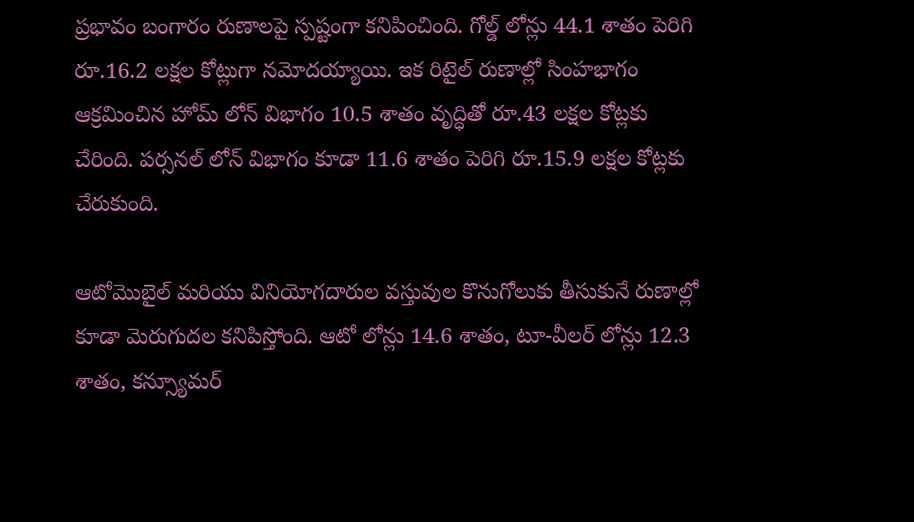ప్రభావం బంగారం రుణాలపై స్పష్టంగా కనిపించింది. గోల్డ్ లోన్లు 44.1 శాతం పెరిగి రూ.16.2 లక్షల కోట్లుగా నమోదయ్యాయి. ఇక రిటైల్ రుణాల్లో సింహభాగం ఆక్రమించిన హోమ్ లోన్ విభాగం 10.5 శాతం వృద్ధితో రూ.43 లక్షల కోట్లకు చేరింది. పర్సనల్ లోన్ విభాగం కూడా 11.6 శాతం పెరిగి రూ.15.9 లక్షల కోట్లకు చేరుకుంది.

ఆటోమొబైల్ మరియు వినియోగదారుల వస్తువుల కొనుగోలుకు తీసుకునే రుణాల్లో కూడా మెరుగుదల కనిపిస్తోంది. ఆటో లోన్లు 14.6 శాతం, టూ-వీలర్ లోన్లు 12.3 శాతం, కన్స్యూమర్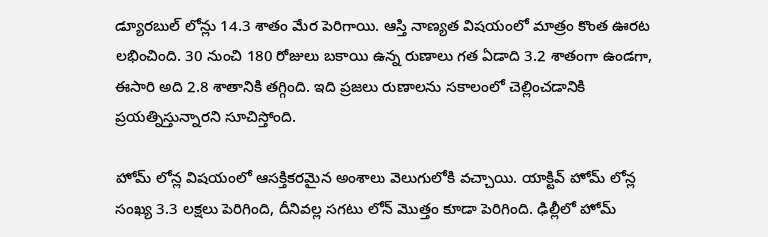డ్యూరబుల్ లోన్లు 14.3 శాతం మేర పెరిగాయి. ఆస్తి నాణ్యత విషయంలో మాత్రం కొంత ఊరట లభించింది. 30 నుంచి 180 రోజులు బకాయి ఉన్న రుణాలు గత ఏడాది 3.2 శాతంగా ఉండగా, ఈసారి అది 2.8 శాతానికి తగ్గింది. ఇది ప్రజలు రుణాలను సకాలంలో చెల్లించడానికి ప్రయత్నిస్తున్నారని సూచిస్తోంది.

హోమ్ లోన్ల విషయంలో ఆసక్తికరమైన అంశాలు వెలుగులోకి వచ్చాయి. యాక్టివ్ హోమ్ లోన్ల సంఖ్య 3.3 లక్షలు పెరిగింది, దీనివల్ల సగటు లోన్ మొత్తం కూడా పెరిగింది. ఢిల్లీలో హోమ్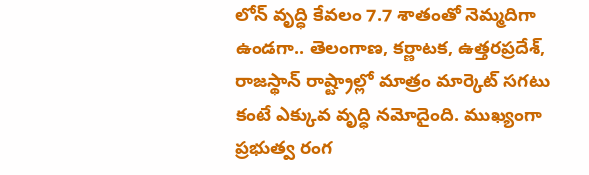లోన్ వృద్ధి కేవలం 7.7 శాతంతో నెమ్మదిగా ఉండగా.. తెలంగాణ, కర్ణాటక, ఉత్తరప్రదేశ్, రాజస్థాన్ రాష్ట్రాల్లో మాత్రం మార్కెట్ సగటు కంటే ఎక్కువ వృద్ధి నమోదైంది. ముఖ్యంగా ప్రభుత్వ రంగ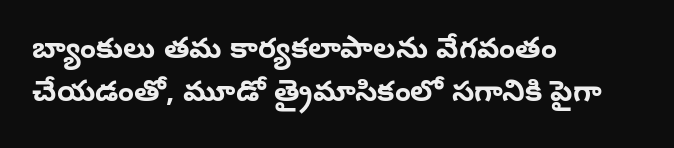బ్యాంకులు తమ కార్యకలాపాలను వేగవంతం చేయడంతో, మూడో త్రైమాసికంలో సగానికి పైగా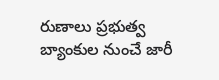రుణాలు ప్రభుత్వ బ్యాంకుల నుంచే జారీ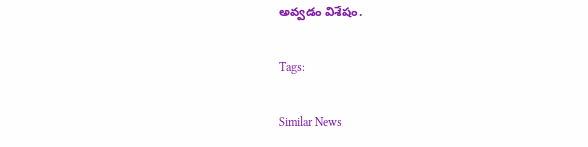అవ్వడం విశేషం.

Tags:

Similar News